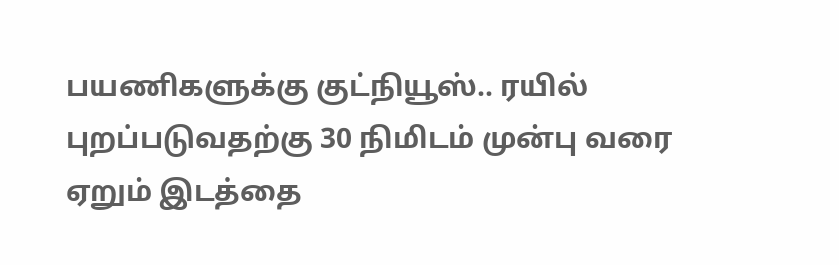பயணிகளுக்கு குட்நியூஸ்.. ரயில் புறப்படுவதற்கு 30 நிமிடம் முன்பு வரை ஏறும் இடத்தை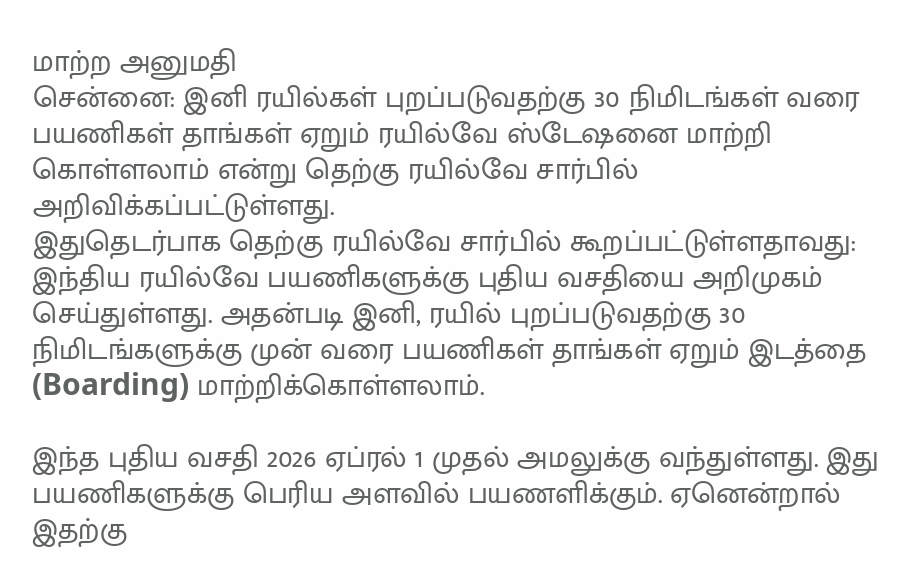மாற்ற அனுமதி
சென்னை: இனி ரயில்கள் புறப்படுவதற்கு 30 நிமிடங்கள் வரை பயணிகள் தாங்கள் ஏறும் ரயில்வே ஸ்டேஷனை மாற்றி கொள்ளலாம் என்று தெற்கு ரயில்வே சார்பில் அறிவிக்கப்பட்டுள்ளது.
இதுதெடர்பாக தெற்கு ரயில்வே சார்பில் கூறப்பட்டுள்ளதாவது: இந்திய ரயில்வே பயணிகளுக்கு புதிய வசதியை அறிமுகம் செய்துள்ளது. அதன்படி இனி, ரயில் புறப்படுவதற்கு 30 நிமிடங்களுக்கு முன் வரை பயணிகள் தாங்கள் ஏறும் இடத்தை (Boarding) மாற்றிக்கொள்ளலாம்.

இந்த புதிய வசதி 2026 ஏப்ரல் 1 முதல் அமலுக்கு வந்துள்ளது. இது பயணிகளுக்கு பெரிய அளவில் பயணளிக்கும். ஏனென்றால் இதற்கு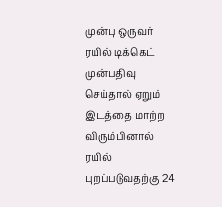முன்பு ஒருவர் ரயில் டிக்கெட் முன்பதிவு செய்தால் ஏறும் இடத்தை மாற்ற விரும்பினால் ரயில் புறப்படுவதற்கு 24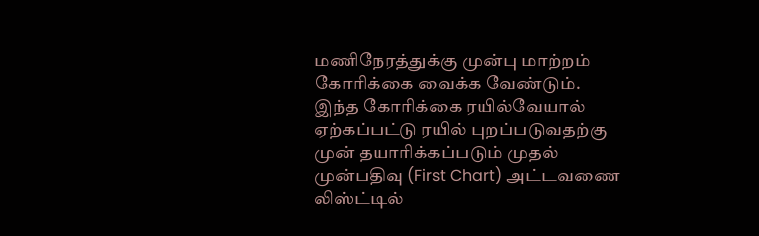மணிநேரத்துக்கு முன்பு மாற்றம் கோரிக்கை வைக்க வேண்டும்.
இந்த கோரிக்கை ரயில்வேயால் ஏற்கப்பட்டு ரயில் புறப்படுவதற்கு முன் தயாரிக்கப்படும் முதல் முன்பதிவு (First Chart) அட்டவணை லிஸ்ட்டில்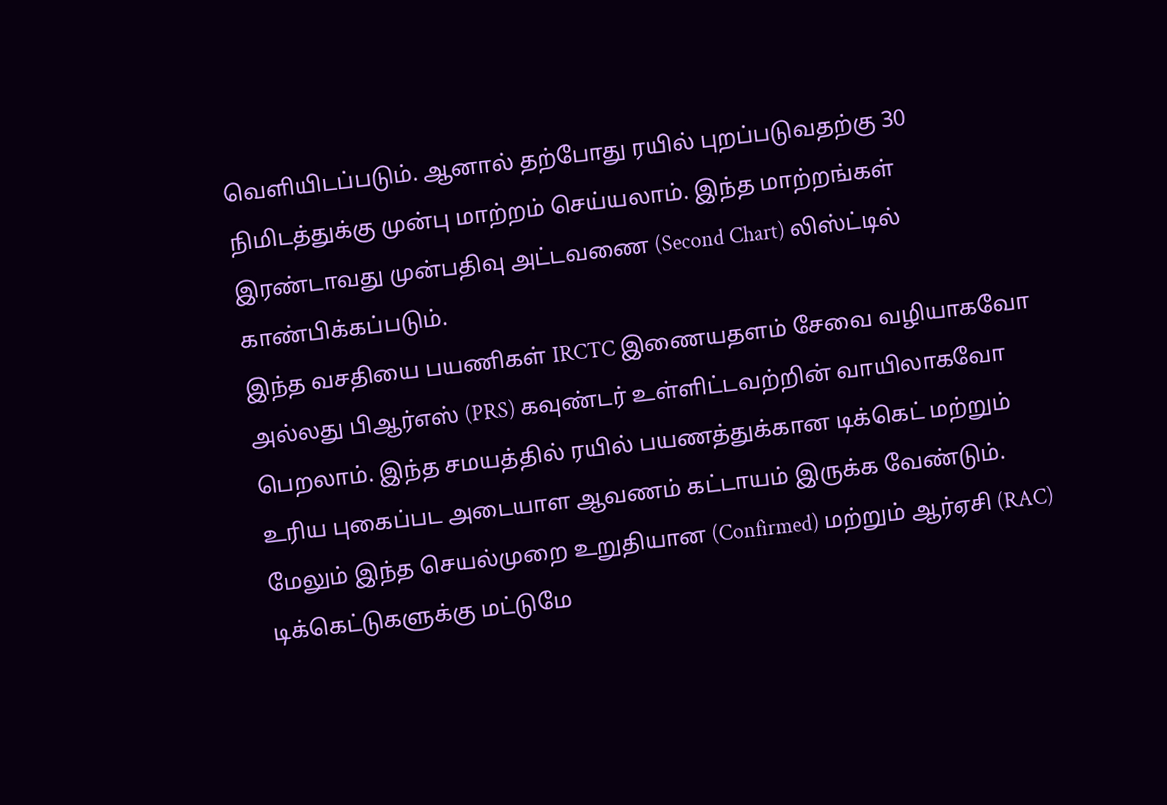வெளியிடப்படும். ஆனால் தற்போது ரயில் புறப்படுவதற்கு 30 நிமிடத்துக்கு முன்பு மாற்றம் செய்யலாம். இந்த மாற்றங்கள் இரண்டாவது முன்பதிவு அட்டவணை (Second Chart) லிஸ்ட்டில் காண்பிக்கப்படும்.
இந்த வசதியை பயணிகள் IRCTC இணையதளம் சேவை வழியாகவோ அல்லது பிஆர்எஸ் (PRS) கவுண்டர் உள்ளிட்டவற்றின் வாயிலாகவோ பெறலாம். இந்த சமயத்தில் ரயில் பயணத்துக்கான டிக்கெட் மற்றும் உரிய புகைப்பட அடையாள ஆவணம் கட்டாயம் இருக்க வேண்டும்.
மேலும் இந்த செயல்முறை உறுதியான (Confirmed) மற்றும் ஆர்ஏசி (RAC) டிக்கெட்டுகளுக்கு மட்டுமே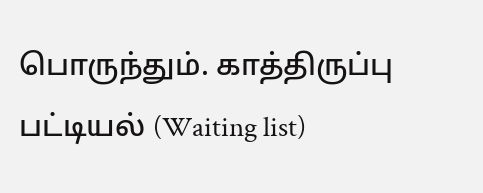பொருந்தும். காத்திருப்பு பட்டியல் (Waiting list)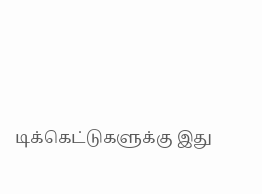டிக்கெட்டுகளுக்கு இது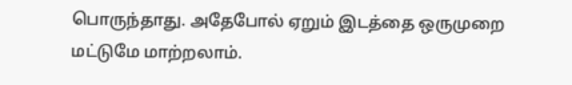பொருந்தாது. அதேபோல் ஏறும் இடத்தை ஒருமுறை மட்டுமே மாற்றலாம்.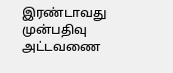இரண்டாவது முன்பதிவு அட்டவணை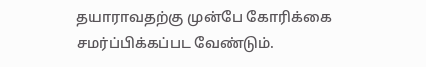தயாராவதற்கு முன்பே கோரிக்கை சமர்ப்பிக்கப்பட வேண்டும்.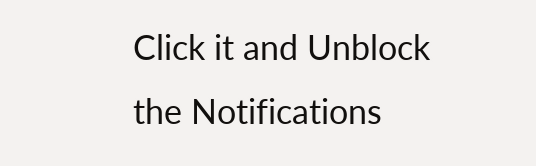Click it and Unblock the Notifications